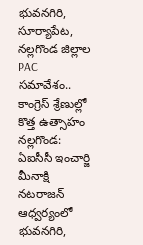భువనగిరి, సూర్యాపేట, నల్లగొండ జిల్లాల PAC సమావేశం.. కాంగ్రెస్ శ్రేణుల్లో కొత్త ఉత్సాహం
నల్లగొండ: ఏఐసీసీ ఇంచార్జి మీనాక్షి నటరాజన్ ఆధ్వర్యంలో భువనగిరి,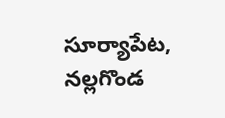సూర్యాపేట, నల్లగొండ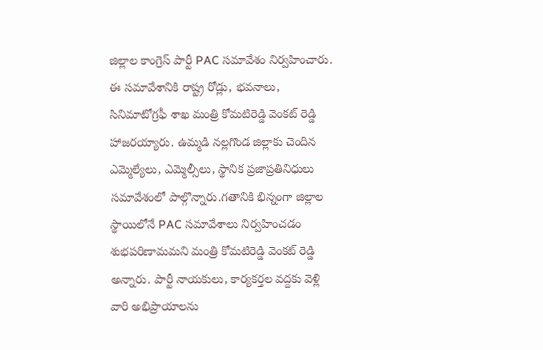జిల్లాల కాంగ్రెస్ పార్టీ PAC సమావేశం నిర్వహించారు. ఈ సమావేశానికి రాష్ట్ర రోడ్లు, భవనాలు, సినిమాటోగ్రఫీ శాఖ మంత్రి కోమటిరెడ్డి వెంకట్ రెడ్డి హాజరయ్యారు. ఉమ్మడి నల్లగొండ జిల్లాకు చెందిన ఎమ్మెల్యేలు, ఎమ్మెల్సీలు, స్థానిక ప్రజాప్రతినిధులు సమావేశంలో పాల్గొన్నారు.గతానికి భిన్నంగా జిల్లాల స్థాయిలోనే PAC సమావేశాలు నిర్వహించడం శుభపరిణామమని మంత్రి కోమటిరెడ్డి వెంకట్ రెడ్డి అన్నారు. పార్టీ నాయకులు, కార్యకర్తల వద్దకు వెళ్లి వారి అభిప్రాయాలను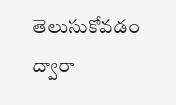తెలుసుకోవడం ద్వారా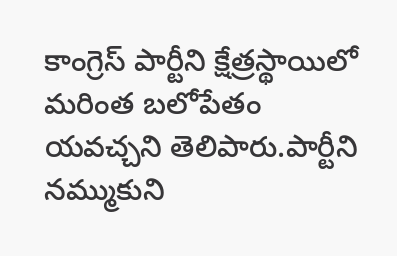కాంగ్రెస్ పార్టీని క్షేత్రస్థాయిలో మరింత బలోపేతం యవచ్చని తెలిపారు.పార్టీని నమ్ముకుని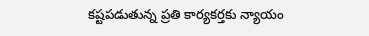కష్టపడుతున్న ప్రతి కార్యకర్తకు న్యాయం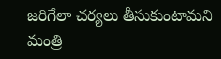జరిగేలా చర్యలు తీసుకుంటామని మంత్రి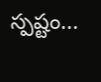స్పష్టం...